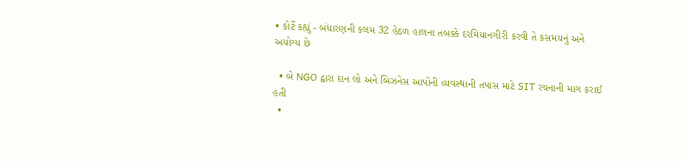• કોર્ટે કહ્યું - બંધારણની કલમ 32 હેઠળ હાલના તબક્કે દરમિયાનગીરી કરવી તે કસમયનું અને અયોગ્ય છે

  • બે NGO દ્વારા દાન લો અને બિઝનેસ આપોની વ્યવસ્થાની તપાસ માટે SIT રચનાની માગ કરાઈ હતી
  •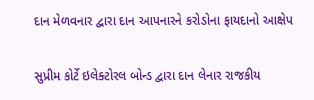દાન મેળવનાર દ્વારા દાન આપનારને કરોડોના ફાયદાનો આક્ષેપ

સુપ્રીમ કોર્ટે ઇલેક્ટોરલ બોન્ડ દ્વારા દાન લેનાર રાજકીય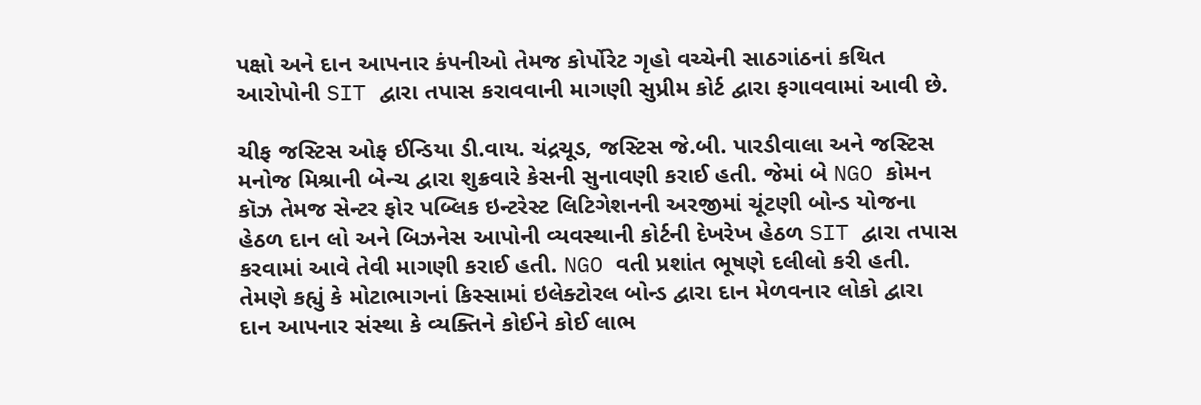પક્ષો અને દાન આપનાર કંપનીઓ તેમજ કોર્પોરેટ ગૃહો વચ્ચેની સાઠગાંઠનાં કથિત આરોપોની SIT દ્વારા તપાસ કરાવવાની માગણી સુપ્રીમ કોર્ટ દ્વારા ફગાવવામાં આવી છે.

ચીફ જસ્ટિસ ઓફ ઈન્ડિયા ડી.વાય. ચંદ્રચૂડ, જસ્ટિસ જે.બી. પારડીવાલા અને જસ્ટિસ મનોજ મિશ્રાની બેન્ચ દ્વારા શુક્રવારે કેસની સુનાવણી કરાઈ હતી. જેમાં બે NGO કોમન કૉઝ તેમજ સેન્ટર ફોર પબ્લિક ઇન્ટરેસ્ટ લિટિગેશનની અરજીમાં ચૂંટણી બોન્ડ યોજના હેઠળ દાન લો અને બિઝનેસ આપોની વ્યવસ્થાની કોર્ટની દેખરેખ હેઠળ SIT દ્વારા તપાસ કરવામાં આવે તેવી માગણી કરાઈ હતી. NGO વતી પ્રશાંત ભૂષણે દલીલો કરી હતી. તેમણે કહ્યું કે મોટાભાગનાં કિસ્સામાં ઇલેક્ટોરલ બોન્ડ દ્વારા દાન મેળવનાર લોકો દ્વારા દાન આપનાર સંસ્થા કે વ્યક્તિને કોઈને કોઈ લાભ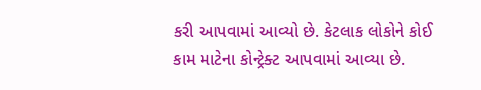કરી આપવામાં આવ્યો છે. કેટલાક લોકોને કોઈ કામ માટેના કોન્ટ્રેક્ટ આપવામાં આવ્યા છે.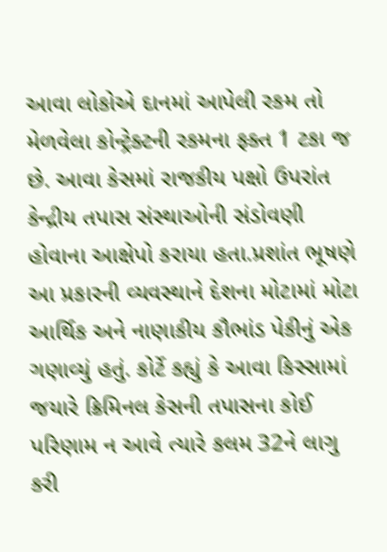આવા લોકોએ દાનમાં આપેલી રકમ તો મેળવેલા કોન્ટ્રેક્ટની રકમના ફક્ત 1 ટકા જ છે. આવા કેસમાં રાજકીય પક્ષો ઉપરાંત કેન્દ્રીય તપાસ સંસ્થાઓની સંડોવણી હોવાના આક્ષેપો કરાયા હતા.પ્રશાંત ભૂષણે આ પ્રકારની વ્યવસ્થાને દેશના મોટામાં મોટા આર્થિક અને નાણાકીય કૌભાંડ પેકીનું એક ગણાવ્યું હતું. કોર્ટે કહ્યું કે આવા કિસ્સામાં જયારે ક્રિમિનલ કેસની તપાસના કોઈ પરિણામ ન આવે ત્યારે કલમ 32ને લાગુ કરી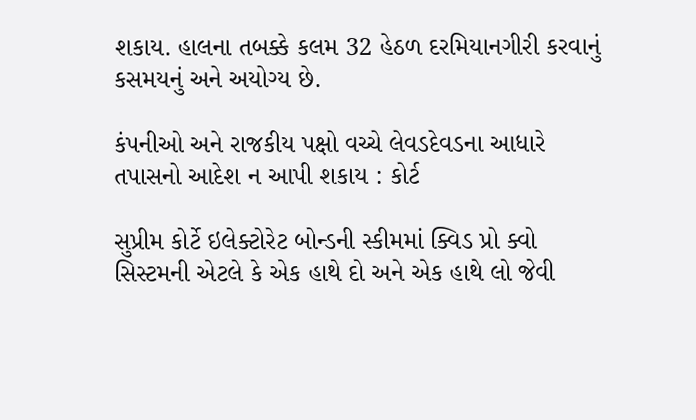શકાય. હાલના તબક્કે કલમ 32 હેઠળ દરમિયાનગીરી કરવાનું કસમયનું અને અયોગ્ય છે.

કંપનીઓ અને રાજકીય પક્ષો વચ્ચે લેવડદેવડના આધારે તપાસનો આદેશ ન આપી શકાય : કોર્ટ

સુપ્રીમ કોર્ટે ઇલેક્ટોરેટ બોન્ડની સ્કીમમાં ક્વિડ પ્રો ક્વો સિસ્ટમની એટલે કે એક હાથે દો અને એક હાથે લો જેવી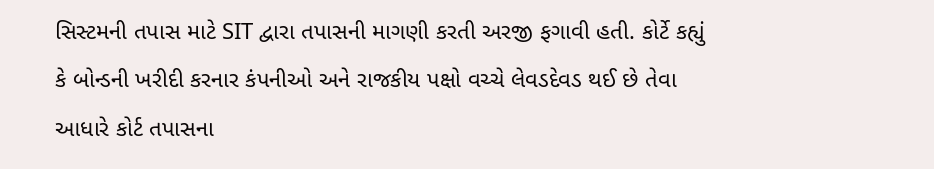સિસ્ટમની તપાસ માટે SIT દ્વારા તપાસની માગણી કરતી અરજી ફગાવી હતી. કોર્ટે કહ્યું કે બોન્ડની ખરીદી કરનાર કંપનીઓ અને રાજકીય પક્ષો વચ્ચે લેવડદેવડ થઈ છે તેવા આધારે કોર્ટ તપાસના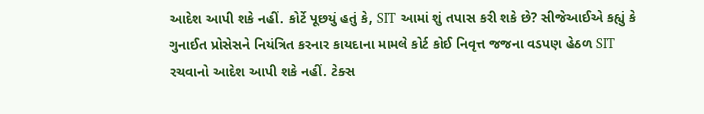આદેશ આપી શકે નહીં. કોર્ટે પૂછયું હતું કે, SIT આમાં શું તપાસ કરી શકે છે? સીજેઆઈએ કહ્યું કે ગુનાઈત પ્રોસેસને નિયંત્રિત કરનાર કાયદાના મામલે કોર્ટ કોઈ નિવૃત્ત જજના વડપણ હેઠળ SIT રચવાનો આદેશ આપી શકે નહીં. ટેક્સ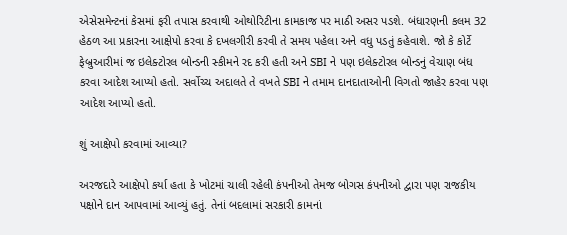એસેસમેન્ટનાં કેસમાં ફરી તપાસ કરવાથી ઓથોરિટીના કામકાજ પર માઠી અસર પડશે. બંધારણની કલમ 32 હેઠળ આ પ્રકારના આક્ષેપો કરવા કે દખલગીરી કરવી તે સમય પહેલા અને વધુ પડતું કહેવાશે. જો કે કોર્ટે ફેબ્રુઆરીમાં જ ઇલેક્ટોરલ બોન્ડની સ્કીમને રદ કરી હતી અને SBI ને પણ ઇલેક્ટોરલ બોન્ડનું વેચાણ બંધ કરવા આદેશ આપ્યો હતો. સર્વોચ્ચ અદાલતે તે વખતે SBI ને તમામ દાનદાતાઓની વિગતો જાહેર કરવા પણ આદેશ આપ્યો હતો.

શું આક્ષેપો કરવામાં આવ્યા?

અરજદારે આક્ષેપો કર્યા હતા કે ખોટમાં ચાલી રહેલી કંપનીઓ તેમજ બોગસ કંપનીઓ દ્વારા પણ રાજકીય પક્ષોને દાન આપવામાં આવ્યું હતું. તેનાં બદલામાં સરકારી કામનાં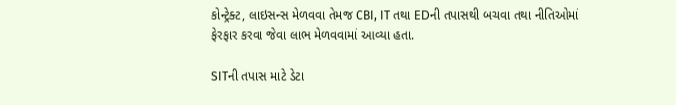કોન્ટ્રેક્ટ, લાઇસન્સ મેળવવા તેમજ CBI, IT તથા EDની તપાસથી બચવા તથા નીતિઓમાં ફેરફાર કરવા જેવા લાભ મેળવવામાં આવ્યા હતા.

SITની તપાસ માટે ડેટા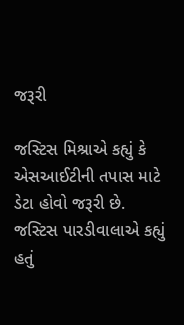જરૂરી

જસ્ટિસ મિશ્રાએ કહ્યું કે એસઆઈટીની તપાસ માટે ડેટા હોવો જરૂરી છે. જસ્ટિસ પારડીવાલાએ કહ્યું હતું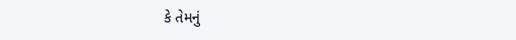કે તેમનું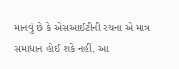માનવું છે કે એસઆઈટીની રચના એ માત્ર સમાધાન હોઈ શકે નહીં. આ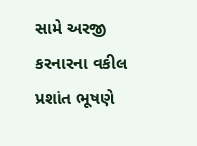સામે અરજી કરનારના વકીલ પ્રશાંત ભૂષણે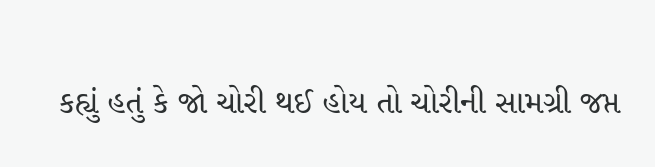કહ્યું હતું કે જો ચોરી થઈ હોય તો ચોરીની સામગ્રી જપ્ત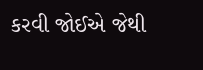કરવી જોઈએ જેથી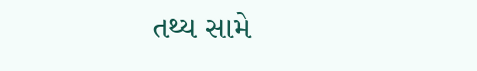તથ્ય સામે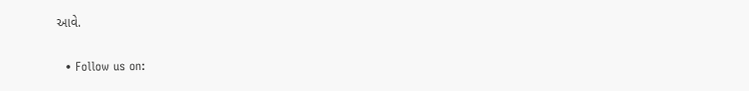આવે.

  • Follow us on: